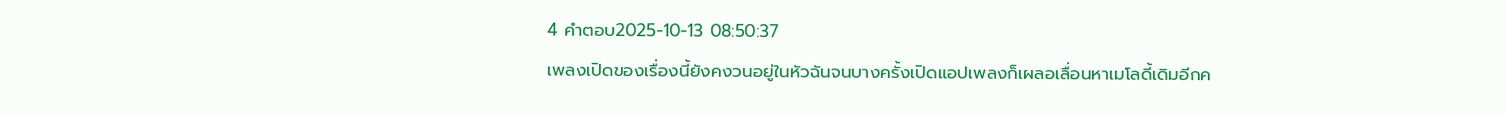4 คำตอบ2025-10-13 08:50:37
เพลงเปิดของเรื่องนี้ยังคงวนอยู่ในหัวฉันจนบางครั้งเปิดแอปเพลงก็เผลอเลื่อนหาเมโลดี้เดิมอีกค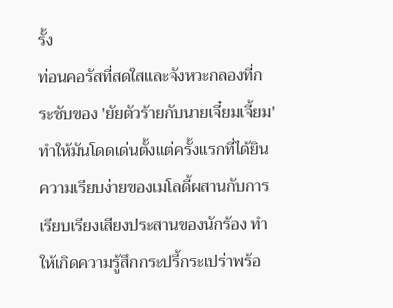รั้ง
ท่อนคอรัสที่สดใสและจังหวะกลองที่กระชับของ 'ยัยตัวร้ายกับนายเจี๋ยมเจี้ยม' ทำให้มันโดดเด่นตั้งแต่ครั้งแรกที่ได้ยิน ความเรียบง่ายของเมโลดี้ผสานกับการเรียบเรียงเสียงประสานของนักร้อง ทำให้เกิดความรู้สึกกระปรี้กระเปร่าพร้อ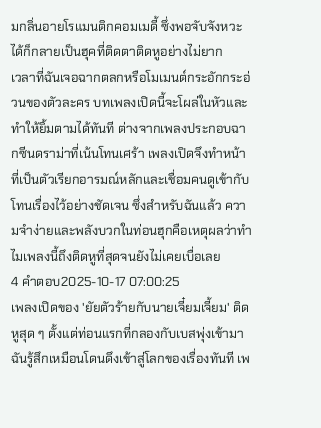มกลิ่นอายโรแมนติกคอมเมดี้ ซึ่งพอจับจังหวะได้ก็กลายเป็นฮุคที่ติดตาติดหูอย่างไม่ยาก
เวลาที่ฉันเจอฉากตลกหรือโมเมนต์กระอักกระอ่วนของตัวละคร บทเพลงเปิดนี้จะโผล่ในหัวและทำให้ยิ้มตามได้ทันที ต่างจากเพลงประกอบฉากซีนดราม่าที่เน้นโทนเศร้า เพลงเปิดจึงทำหน้าที่เป็นตัวเรียกอารมณ์หลักและเชื่อมคนดูเข้ากับโทนเรื่องไว้อย่างชัดเจน ซึ่งสำหรับฉันแล้ว ความจำง่ายและพลังบวกในท่อนฮุกคือเหตุผลว่าทำไมเพลงนี้ถึงติดหูที่สุดจนยังไม่เคยเบื่อเลย
4 คำตอบ2025-10-17 07:00:25
เพลงเปิดของ 'ยัยตัวร้ายกับนายเจี๋ยมเจี้ยม' ติดหูสุด ๆ ตั้งแต่ท่อนแรกที่กลองกับเบสพุ่งเข้ามา ฉันรู้สึกเหมือนโดนดึงเข้าสู่โลกของเรื่องทันที เพ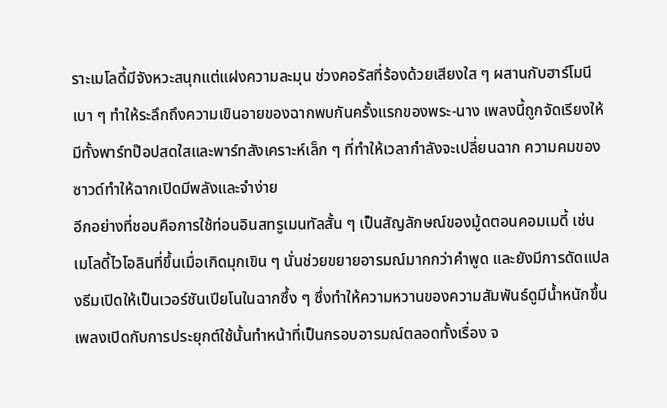ราะเมโลดี้มีจังหวะสนุกแต่แฝงความละมุน ช่วงคอรัสที่ร้องด้วยเสียงใส ๆ ผสานกับฮาร์โมนีเบา ๆ ทำให้ระลึกถึงความเขินอายของฉากพบกันครั้งแรกของพระ-นาง เพลงนี้ถูกจัดเรียงให้มีทั้งพาร์ทป๊อปสดใสและพาร์ทสังเคราะห์เล็ก ๆ ที่ทำให้เวลากำลังจะเปลี่ยนฉาก ความคมของซาวด์ทำให้ฉากเปิดมีพลังและจำง่าย
อีกอย่างที่ชอบคือการใช้ท่อนอินสทรูเมนทัลสั้น ๆ เป็นสัญลักษณ์ของมู้ดตอนคอมเมดี้ เช่น เมโลดี้ไวโอลินที่ขึ้นเมื่อเกิดมุกเขิน ๆ นั่นช่วยขยายอารมณ์มากกว่าคำพูด และยังมีการดัดแปลงธีมเปิดให้เป็นเวอร์ชันเปียโนในฉากซึ้ง ๆ ซึ่งทำให้ความหวานของความสัมพันธ์ดูมีน้ำหนักขึ้น เพลงเปิดกับการประยุกต์ใช้นั้นทำหน้าที่เป็นกรอบอารมณ์ตลอดทั้งเรื่อง จ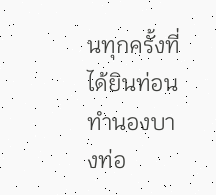นทุกครั้งที่ได้ยินท่อนทำนองบางท่อ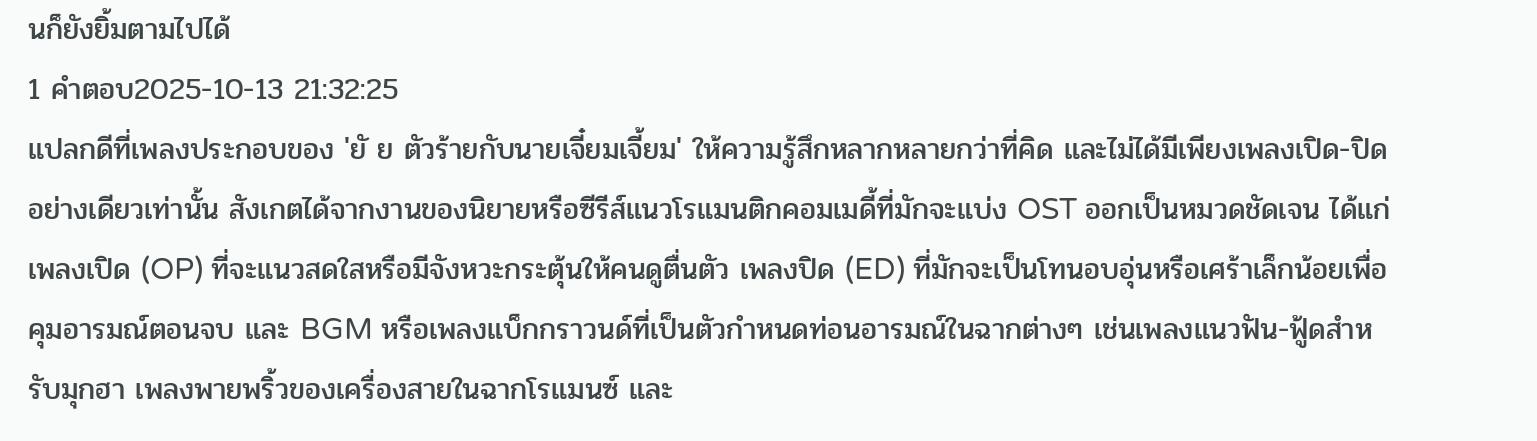นก็ยังยิ้มตามไปได้
1 คำตอบ2025-10-13 21:32:25
แปลกดีที่เพลงประกอบของ 'ยั ย ตัวร้ายกับนายเจี๋ยมเจี้ยม' ให้ความรู้สึกหลากหลายกว่าที่คิด และไม่ได้มีเพียงเพลงเปิด-ปิดอย่างเดียวเท่านั้น สังเกตได้จากงานของนิยายหรือซีรีส์แนวโรแมนติกคอมเมดี้ที่มักจะแบ่ง OST ออกเป็นหมวดชัดเจน ได้แก่ เพลงเปิด (OP) ที่จะแนวสดใสหรือมีจังหวะกระตุ้นให้คนดูตื่นตัว เพลงปิด (ED) ที่มักจะเป็นโทนอบอุ่นหรือเศร้าเล็กน้อยเพื่อคุมอารมณ์ตอนจบ และ BGM หรือเพลงแบ็กกราวนด์ที่เป็นตัวกำหนดท่อนอารมณ์ในฉากต่างๆ เช่นเพลงแนวฟัน-ฟู้ดสำหรับมุกฮา เพลงพายพริ้วของเครื่องสายในฉากโรแมนซ์ และ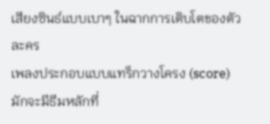เสียงซินธ์แบบเบาๆ ในฉากการเติบโตของตัวละคร
เพลงประกอบแบบแทร็กวางโครง (score) มักจะมีธีมหลักที่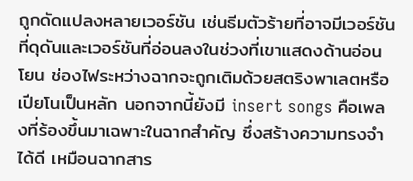ถูกดัดแปลงหลายเวอร์ชัน เช่นธีมตัวร้ายที่อาจมีเวอร์ชันที่ดุดันและเวอร์ชันที่อ่อนลงในช่วงที่เขาแสดงด้านอ่อนโยน ช่องไฟระหว่างฉากจะถูกเติมด้วยสตริงพาเลตหรือเปียโนเป็นหลัก นอกจากนี้ยังมี insert songs คือเพลงที่ร้องขึ้นมาเฉพาะในฉากสำคัญ ซึ่งสร้างความทรงจำได้ดี เหมือนฉากสาร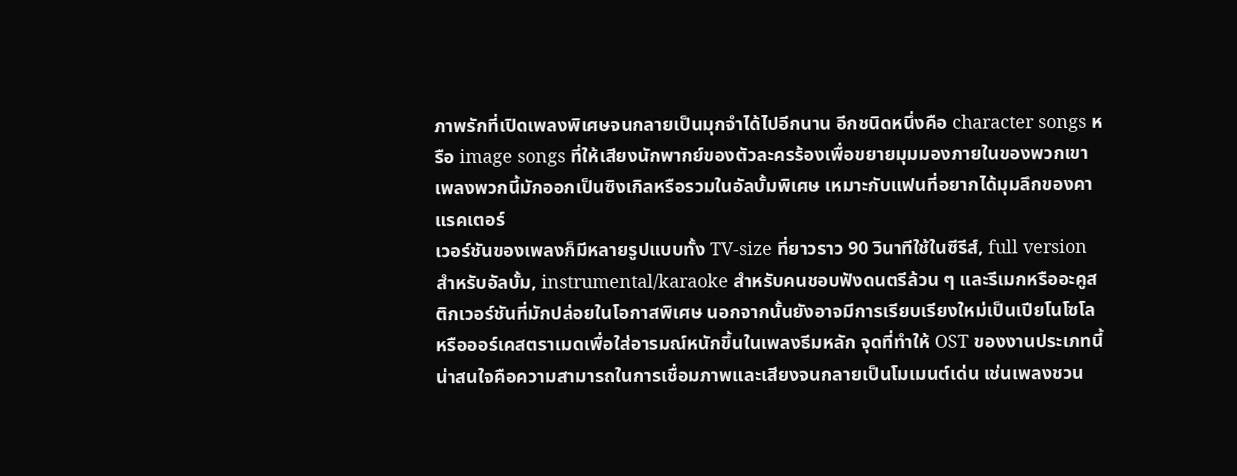ภาพรักที่เปิดเพลงพิเศษจนกลายเป็นมุกจำได้ไปอีกนาน อีกชนิดหนึ่งคือ character songs หรือ image songs ที่ให้เสียงนักพากย์ของตัวละครร้องเพื่อขยายมุมมองภายในของพวกเขา เพลงพวกนี้มักออกเป็นซิงเกิลหรือรวมในอัลบั้มพิเศษ เหมาะกับแฟนที่อยากได้มุมลึกของคาแรคเตอร์
เวอร์ชันของเพลงก็มีหลายรูปแบบทั้ง TV-size ที่ยาวราว 90 วินาทีใช้ในซีรีส์, full version สำหรับอัลบั้ม, instrumental/karaoke สำหรับคนชอบฟังดนตรีล้วน ๆ และรีเมกหรืออะคูสติกเวอร์ชันที่มักปล่อยในโอกาสพิเศษ นอกจากนั้นยังอาจมีการเรียบเรียงใหม่เป็นเปียโนโซโลหรือออร์เคสตราเมดเพื่อใส่อารมณ์หนักขึ้นในเพลงธีมหลัก จุดที่ทำให้ OST ของงานประเภทนี้น่าสนใจคือความสามารถในการเชื่อมภาพและเสียงจนกลายเป็นโมเมนต์เด่น เช่นเพลงชวน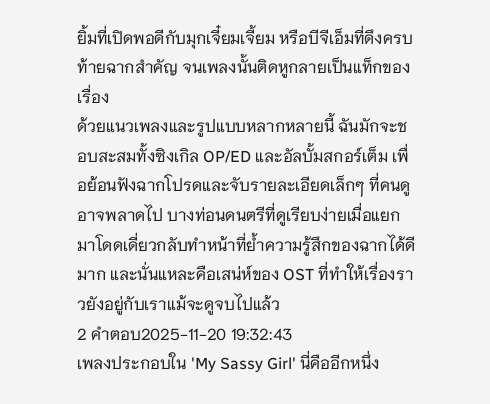ยิ้มที่เปิดพอดีกับมุกเจี๋ยมเจี้ยม หรือบีจีเอ็มที่ดึงครบท้ายฉากสำคัญ จนเพลงนั้นติดหูกลายเป็นแท็กของเรื่อง
ด้วยแนวเพลงและรูปแบบหลากหลายนี้ ฉันมักจะชอบสะสมทั้งซิงเกิล OP/ED และอัลบั้มสกอร์เต็ม เพื่อย้อนฟังฉากโปรดและจับรายละเอียดเล็กๆ ที่คนดูอาจพลาดไป บางท่อนดนตรีที่ดูเรียบง่ายเมื่อแยกมาโดดเดี่ยวกลับทำหน้าที่ย้ำความรู้สึกของฉากได้ดีมาก และนั่นแหละคือเสน่ห์ของ OST ที่ทำให้เรื่องราวยังอยู่กับเราแม้จะดูจบไปแล้ว
2 คำตอบ2025-11-20 19:32:43
เพลงประกอบใน 'My Sassy Girl' นี่คืออีกหนึ่ง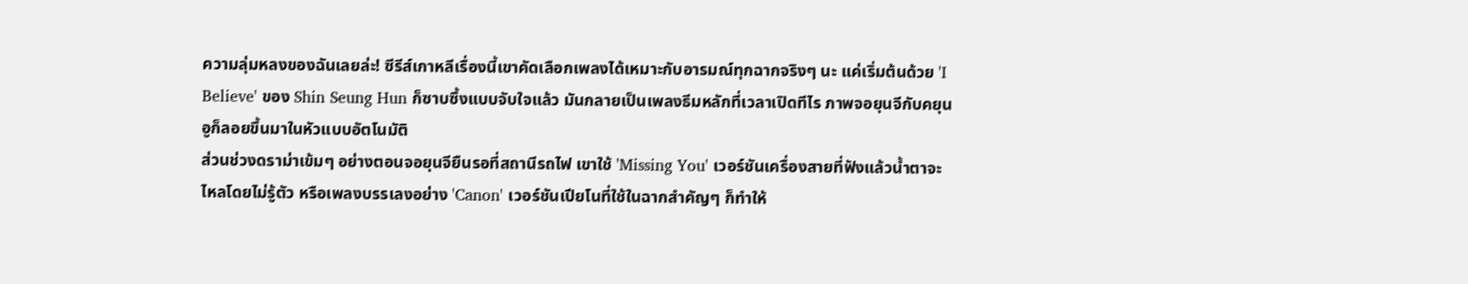ความลุ่มหลงของฉันเลยล่ะ! ซีรีส์เกาหลีเรื่องนี้เขาคัดเลือกเพลงได้เหมาะกับอารมณ์ทุกฉากจริงๆ นะ แค่เริ่มต้นด้วย 'I Believe' ของ Shin Seung Hun ก็ซาบซึ้งแบบจับใจแล้ว มันกลายเป็นเพลงธีมหลักที่เวลาเปิดทีไร ภาพจอยุนจีกับคยุนอูก็ลอยขึ้นมาในหัวแบบอัตโนมัติ
ส่วนช่วงดราม่าเข้มๆ อย่างตอนจอยุนจียืนรอที่สถานีรถไฟ เขาใช้ 'Missing You' เวอร์ชันเครื่องสายที่ฟังแล้วน้ำตาจะไหลโดยไม่รู้ตัว หรือเพลงบรรเลงอย่าง 'Canon' เวอร์ชันเปียโนที่ใช้ในฉากสำคัญๆ ก็ทำให้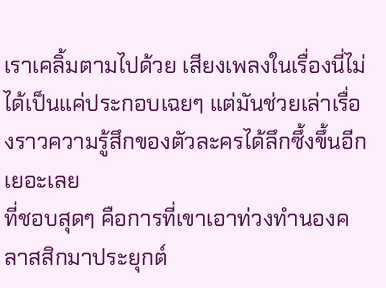เราเคลิ้มตามไปด้วย เสียงเพลงในเรื่องนี่ไม่ได้เป็นแค่ประกอบเฉยๆ แต่มันช่วยเล่าเรื่องราวความรู้สึกของตัวละครได้ลึกซึ้งขึ้นอีกเยอะเลย
ที่ชอบสุดๆ คือการที่เขาเอาท่วงทำนองคลาสสิกมาประยุกต์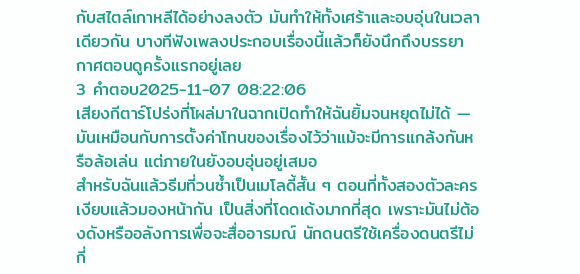กับสไตล์เกาหลีได้อย่างลงตัว มันทำให้ทั้งเศร้าและอบอุ่นในเวลาเดียวกัน บางทีฟังเพลงประกอบเรื่องนี้แล้วก็ยังนึกถึงบรรยากาศตอนดูครั้งแรกอยู่เลย
3 คำตอบ2025-11-07 08:22:06
เสียงกีตาร์โปร่งที่โผล่มาในฉากเปิดทำให้ฉันยิ้มจนหยุดไม่ได้ — มันเหมือนกับการตั้งค่าโทนของเรื่องไว้ว่าแม้จะมีการแกล้งกันหรือล้อเล่น แต่ภายในยังอบอุ่นอยู่เสมอ
สำหรับฉันแล้วธีมที่วนซ้ำเป็นเมโลดี้สั้น ๆ ตอนที่ทั้งสองตัวละครเงียบแล้วมองหน้ากัน เป็นสิ่งที่โดดเด้งมากที่สุด เพราะมันไม่ต้องดังหรืออลังการเพื่อจะสื่ออารมณ์ นักดนตรีใช้เครื่องดนตรีไม่กี่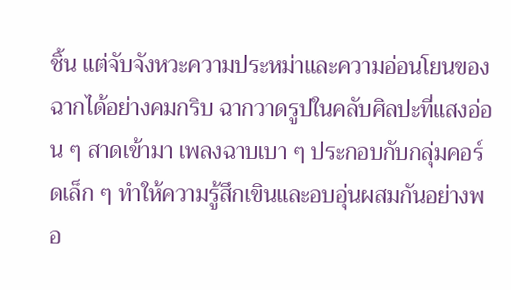ชิ้น แต่จับจังหวะความประหม่าและความอ่อนโยนของฉากได้อย่างคมกริบ ฉากวาดรูปในคลับศิลปะที่แสงอ่อน ๆ สาดเข้ามา เพลงฉาบเบา ๆ ประกอบกับกลุ่มคอร์ดเล็ก ๆ ทำให้ความรู้สึกเขินและอบอุ่นผสมกันอย่างพอ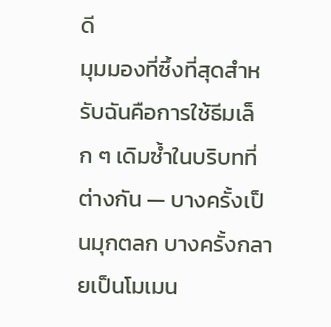ดี
มุมมองที่ซึ้งที่สุดสำหรับฉันคือการใช้ธีมเล็ก ๆ เดิมซ้ำในบริบทที่ต่างกัน — บางครั้งเป็นมุกตลก บางครั้งกลายเป็นโมเมน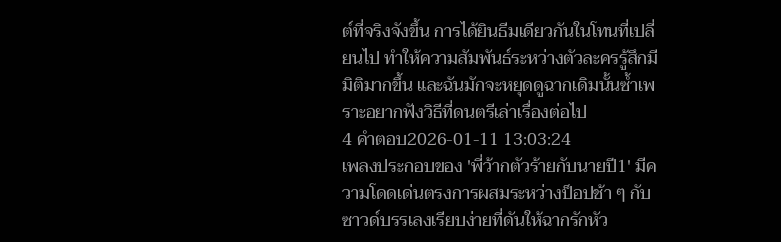ต์ที่จริงจังขึ้น การได้ยินธีมเดียวกันในโทนที่เปลี่ยนไป ทำให้ความสัมพันธ์ระหว่างตัวละครรู้สึกมีมิติมากขึ้น และฉันมักจะหยุดดูฉากเดิมนั้นซ้ำเพราะอยากฟังวิธีที่ดนตรีเล่าเรื่องต่อไป
4 คำตอบ2026-01-11 13:03:24
เพลงประกอบของ 'พี่ว้ากตัวร้ายกับนายปี1' มีความโดดเด่นตรงการผสมระหว่างป็อปช้า ๆ กับซาวด์บรรเลงเรียบง่ายที่ดันให้ฉากรักหัว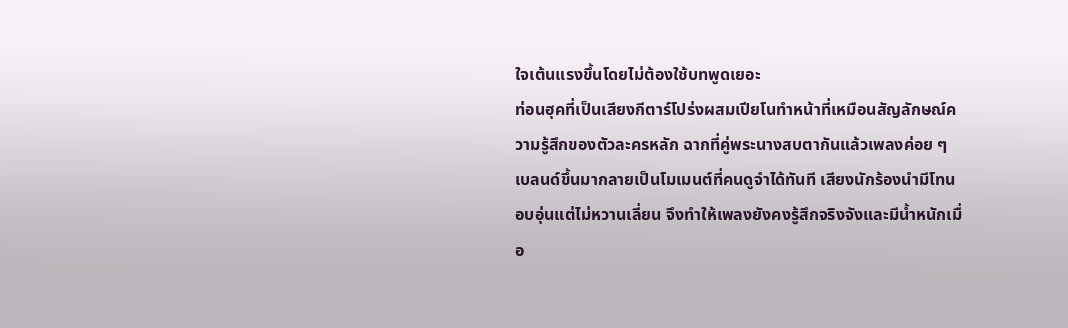ใจเต้นแรงขึ้นโดยไม่ต้องใช้บทพูดเยอะ
ท่อนฮุคที่เป็นเสียงกีตาร์โปร่งผสมเปียโนทำหน้าที่เหมือนสัญลักษณ์ความรู้สึกของตัวละครหลัก ฉากที่คู่พระนางสบตากันแล้วเพลงค่อย ๆ เบลนด์ขึ้นมากลายเป็นโมเมนต์ที่คนดูจำได้ทันที เสียงนักร้องนำมีโทนอบอุ่นแต่ไม่หวานเลี่ยน จึงทำให้เพลงยังคงรู้สึกจริงจังและมีน้ำหนักเมื่อ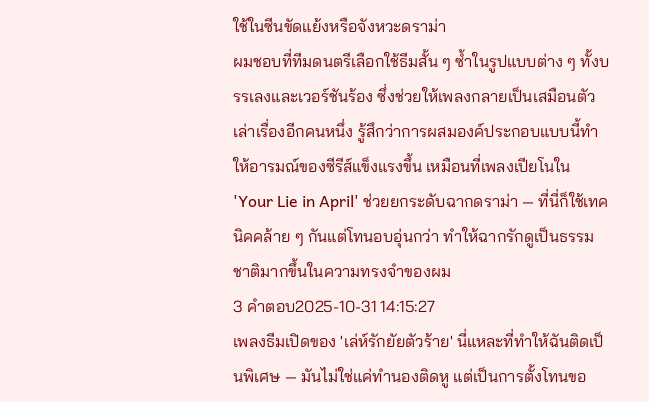ใช้ในซีนขัดแย้งหรือจังหวะดราม่า
ผมชอบที่ทีมดนตรีเลือกใช้ธีมสั้น ๆ ซ้ำในรูปแบบต่าง ๆ ทั้งบรรเลงและเวอร์ชันร้อง ซึ่งช่วยให้เพลงกลายเป็นเสมือนตัวเล่าเรื่องอีกคนหนึ่ง รู้สึกว่าการผสมองค์ประกอบแบบนี้ทำให้อารมณ์ของซีรีส์แข็งแรงขึ้น เหมือนที่เพลงเปียโนใน 'Your Lie in April' ช่วยยกระดับฉากดราม่า — ที่นี่ก็ใช้เทคนิคคล้าย ๆ กันแต่โทนอบอุ่นกว่า ทำให้ฉากรักดูเป็นธรรมชาติมากขึ้นในความทรงจำของผม
3 คำตอบ2025-10-31 14:15:27
เพลงธีมเปิดของ 'เล่ห์รักยัยตัวร้าย' นี่แหละที่ทำให้ฉันติดเป็นพิเศษ — มันไม่ใช่แค่ทำนองติดหู แต่เป็นการตั้งโทนขอ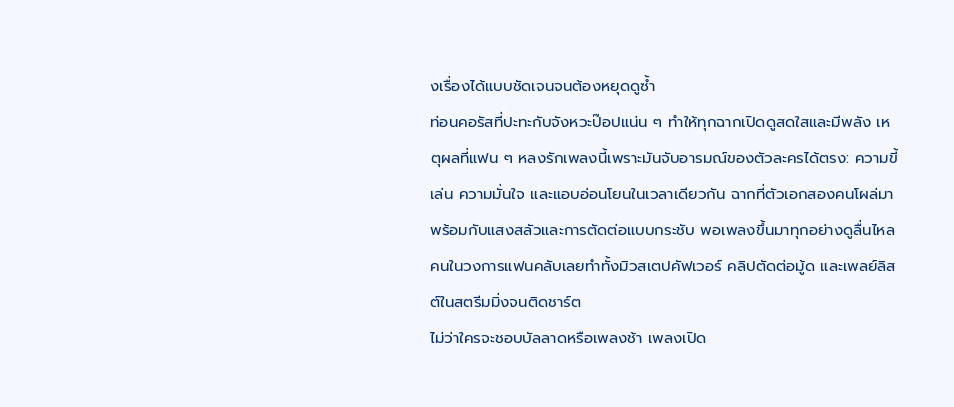งเรื่องได้แบบชัดเจนจนต้องหยุดดูซ้ำ
ท่อนคอรัสที่ปะทะกับจังหวะป๊อปแน่น ๆ ทำให้ทุกฉากเปิดดูสดใสและมีพลัง เหตุผลที่แฟน ๆ หลงรักเพลงนี้เพราะมันจับอารมณ์ของตัวละครได้ตรง: ความขี้เล่น ความมั่นใจ และแอบอ่อนโยนในเวลาเดียวกัน ฉากที่ตัวเอกสองคนโผล่มาพร้อมกับแสงสลัวและการตัดต่อแบบกระชับ พอเพลงขึ้นมาทุกอย่างดูลื่นไหล คนในวงการแฟนคลับเลยทำทั้งมิวสเตปคัฟเวอร์ คลิปตัดต่อมู้ด และเพลย์ลิสต์ในสตรีมมิ่งจนติดชาร์ต
ไม่ว่าใครจะชอบบัลลาดหรือเพลงช้า เพลงเปิด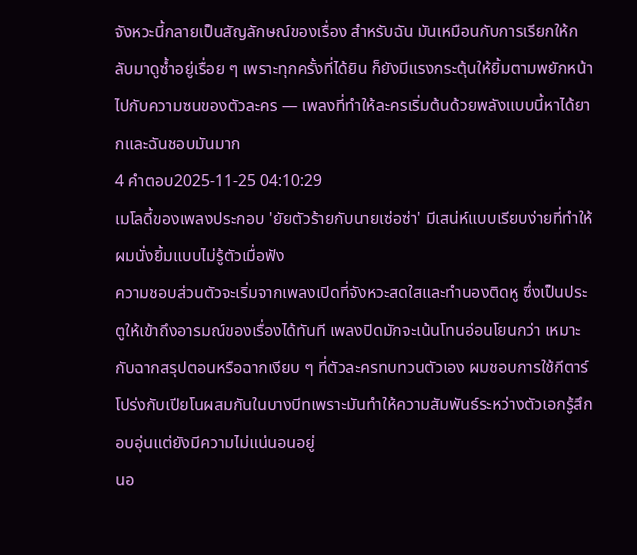จังหวะนี้กลายเป็นสัญลักษณ์ของเรื่อง สำหรับฉัน มันเหมือนกับการเรียกให้กลับมาดูซ้ำอยู่เรื่อย ๆ เพราะทุกครั้งที่ได้ยิน ก็ยังมีแรงกระตุ้นให้ยิ้มตามพยักหน้าไปกับความซนของตัวละคร — เพลงที่ทำให้ละครเริ่มต้นด้วยพลังแบบนี้หาได้ยากและฉันชอบมันมาก
4 คำตอบ2025-11-25 04:10:29
เมโลดี้ของเพลงประกอบ 'ยัยตัวร้ายกับนายเซ่อซ่า' มีเสน่ห์แบบเรียบง่ายที่ทำให้ผมนั่งยิ้มแบบไม่รู้ตัวเมื่อฟัง
ความชอบส่วนตัวจะเริ่มจากเพลงเปิดที่จังหวะสดใสและทำนองติดหู ซึ่งเป็นประตูให้เข้าถึงอารมณ์ของเรื่องได้ทันที เพลงปิดมักจะเน้นโทนอ่อนโยนกว่า เหมาะกับฉากสรุปตอนหรือฉากเงียบ ๆ ที่ตัวละครทบทวนตัวเอง ผมชอบการใช้กีตาร์โปร่งกับเปียโนผสมกันในบางบีทเพราะมันทำให้ความสัมพันธ์ระหว่างตัวเอกรู้สึกอบอุ่นแต่ยังมีความไม่แน่นอนอยู่
นอ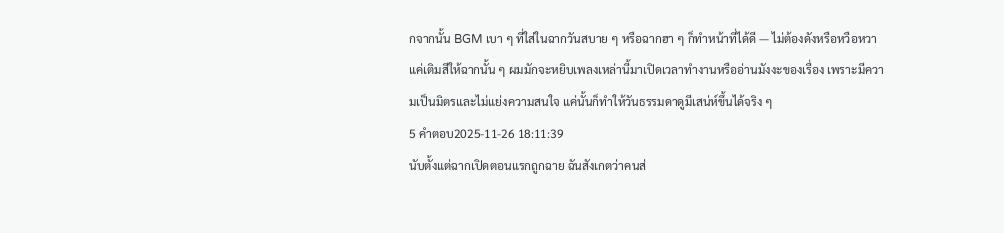กจากนั้น BGM เบา ๆ ที่ใส่ในฉากวันสบาย ๆ หรือฉากฮา ๆ ก็ทำหน้าที่ได้ดี — ไม่ต้องดังหรือหวือหวา แค่เติมสีให้ฉากนั้น ๆ ผมมักจะหยิบเพลงเหล่านี้มาเปิดเวลาทำงานหรืออ่านมังงะของเรื่อง เพราะมีความเป็นมิตรและไม่แย่งความสนใจ แค่นั้นก็ทำให้วันธรรมดาดูมีเสน่ห์ขึ้นได้จริง ๆ
5 คำตอบ2025-11-26 18:11:39
นับตั้งแต่ฉากเปิดตอนแรกถูกฉาย ฉันสังเกตว่าคนส่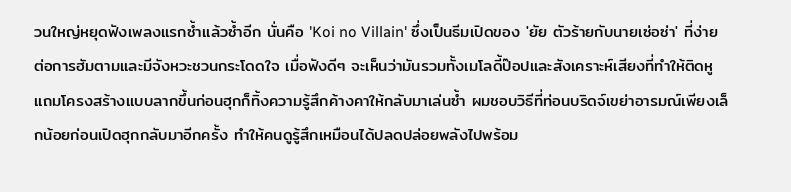วนใหญ่หยุดฟังเพลงแรกซ้ำแล้วซ้ำอีก นั่นคือ 'Koi no Villain' ซึ่งเป็นธีมเปิดของ 'ยัย ตัวร้ายกับนายเซ่อซ่า' ที่ง่ายต่อการฮัมตามและมีจังหวะชวนกระโดดใจ เมื่อฟังดีๆ จะเห็นว่ามันรวมทั้งเมโลดี้ป๊อปและสังเคราะห์เสียงที่ทำให้ติดหู แถมโครงสร้างแบบลากขึ้นก่อนฮุกก็ทิ้งความรู้สึกค้างคาให้กลับมาเล่นซ้ำ ผมชอบวิธีที่ท่อนบริดจ์เขย่าอารมณ์เพียงเล็กน้อยก่อนเปิดฮุกกลับมาอีกครั้ง ทำให้คนดูรู้สึกเหมือนได้ปลดปล่อยพลังไปพร้อม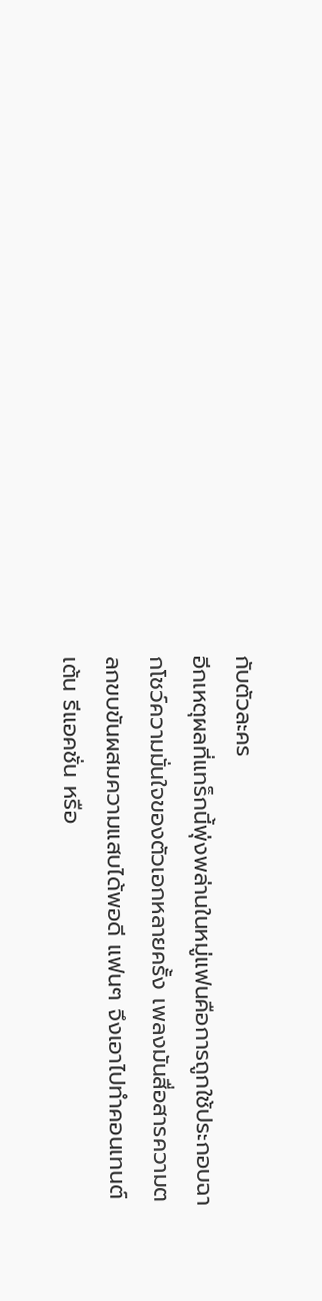กับตัวละคร
อีกเหตุผลที่แทร็กนี้พุ่งพล่านในหมู่แฟนคือการถูกใช้ประกอบฉากโชว์ความมั่นใจของตัวเอกหลายครั้ง เพลงมันสื่อสารความตลกขบขันผสมความแสบได้พอดี แฟนๆ จึงเอาไปทำคอนเทนต์เต้น รีแอคชั่น หรือ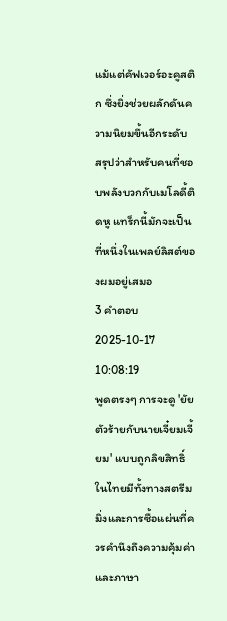แม้แต่คัฟเวอร์อะคูสติก ซึ่งยิ่งช่วยผลักดันความนิยมขึ้นอีกระดับ สรุปว่าสำหรับคนที่ชอบพลังบวกกับเมโลดี้ติดหู แทร็กนี้มักจะเป็นที่หนึ่งในเพลย์ลิสต์ของผมอยู่เสมอ
3 คำตอบ2025-10-17 10:08:19
พูดตรงๆ การจะดู 'ยัยตัวร้ายกับนายเจี๋ยมเจี้ยม' แบบถูกลิขสิทธิ์ในไทยมีทั้งทางสตรีมมิ่งและการซื้อแผ่นที่ควรคำนึงถึงความคุ้มค่าและภาษา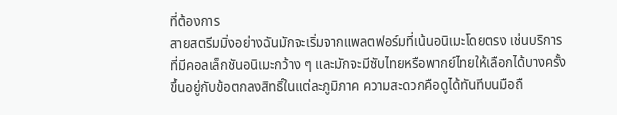ที่ต้องการ
สายสตรีมมิ่งอย่างฉันมักจะเริ่มจากแพลตฟอร์มที่เน้นอนิเมะโดยตรง เช่นบริการที่มีคอลเล็กชันอนิเมะกว้าง ๆ และมักจะมีซับไทยหรือพากย์ไทยให้เลือกได้บางครั้งขึ้นอยู่กับข้อตกลงสิทธิ์ในแต่ละภูมิภาค ความสะดวกคือดูได้ทันทีบนมือถื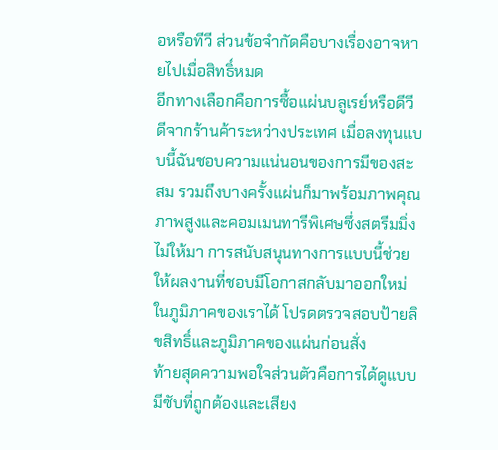อหรือทีวี ส่วนข้อจำกัดคือบางเรื่องอาจหายไปเมื่อสิทธิ์หมด
อีกทางเลือกคือการซื้อแผ่นบลูเรย์หรือดีวีดีจากร้านค้าระหว่างประเทศ เมื่อลงทุนแบบนี้ฉันชอบความแน่นอนของการมีของสะสม รวมถึงบางครั้งแผ่นก็มาพร้อมภาพคุณภาพสูงและคอมเมนทารีพิเศษซึ่งสตรีมมิ่งไม่ให้มา การสนับสนุนทางการแบบนี้ช่วยให้ผลงานที่ชอบมีโอกาสกลับมาออกใหม่ในภูมิภาคของเราได้ โปรดตรวจสอบป้ายลิขสิทธิ์และภูมิภาคของแผ่นก่อนสั่ง
ท้ายสุดความพอใจส่วนตัวคือการได้ดูแบบมีซับที่ถูกต้องและเสียง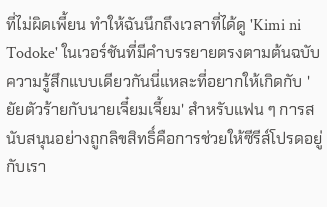ที่ไม่ผิดเพี้ยน ทำให้ฉันนึกถึงเวลาที่ได้ดู 'Kimi ni Todoke' ในเวอร์ชันที่มีคำบรรยายตรงตามต้นฉบับ ความรู้สึกแบบเดียวกันนี่แหละที่อยากให้เกิดกับ 'ยัยตัวร้ายกับนายเจี๋ยมเจี้ยม' สำหรับแฟน ๆ การสนับสนุนอย่างถูกลิขสิทธิ์คือการช่วยให้ซีรีส์โปรดอยู่กับเรา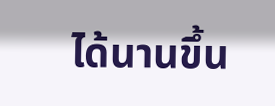ได้นานขึ้น